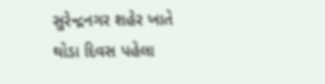સુરેન્દ્રનગર શહેર ખાતે થોડા દિવસ પહેલા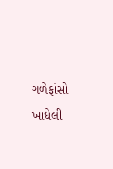ગળેફાંસો ખાધેલી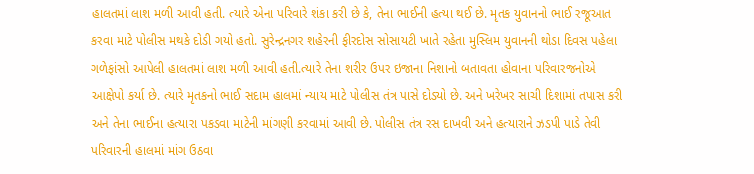હાલતમાં લાશ મળી આવી હતી. ત્યારે એના પરિવારે શંકા કરી છે કે, તેના ભાઈની હત્યા થઈ છે. મૃતક યુવાનનો ભાઈ રજૂઆત કરવા માટે પોલીસ મથકે દોડી ગયો હતો. સુરેન્દ્રનગર શહેરની ફીરદોસ સોસાયટી ખાતે રહેતા મુસ્લિમ યુવાનની થોડા દિવસ પહેલા ગળેફાંસો આપેલી હાલતમાં લાશ મળી આવી હતી.ત્યારે તેના શરીર ઉપર ઇજાના નિશાનો બતાવતા હોવાના પરિવારજનોએ આક્ષેપો કર્યા છે. ત્યારે મૃતકનો ભાઈ સદામ હાલમાં ન્યાય માટે પોલીસ તંત્ર પાસે દોડ્યો છે. અને ખરેખર સાચી દિશામાં તપાસ કરી અને તેના ભાઈના હત્યારા પકડવા માટેની માંગણી કરવામાં આવી છે. પોલીસ તંત્ર રસ દાખવી અને હત્યારાને ઝડપી પાડે તેવી પરિવારની હાલમાં માંગ ઉઠવા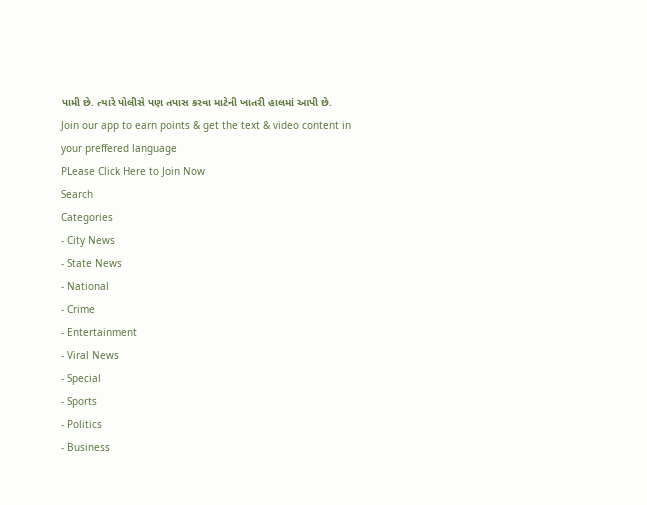પામી છે. ત્યારે પોલીસે પણ તપાસ કરવા માટેની ખાતરી હાલમાં આપી છે.
Join our app to earn points & get the text & video content in your preffered language
PLease Click Here to Join Now
Search
Categories
- City News
- State News
- National
- Crime
- Entertainment
- Viral News
- Special
- Sports
- Politics
- Business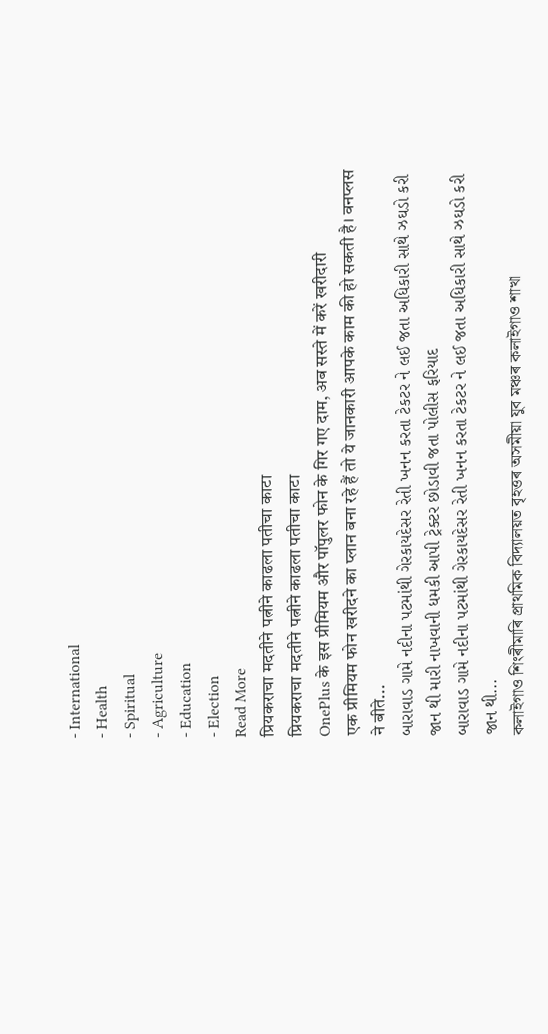- International
- Health
- Spiritual
- Agriculture
- Education
- Election
Read More
प्रियकराचा मदतीने पत्नीने काढला पतीचा काटा
प्रियकराचा मदतीने पत्नीने काढला पतीचा काटा
OnePlus के इस प्रीमियम और पॉपुलर फोन के गिर गए दाम, अब सस्ते में करें खरीदारी
एक प्रीमियम फोन खरीदने का प्लान बना रहे हैं तो ये जानकारी आपके काम की हो सकती है। वनप्लस ने बीते...
બારાવાડ ગામે નદીના પટમાંથી ગેરકાયદેસર રેતી ખનન કરતા ટેકટર ને લઈ જતા અધિકારી સાથે ઝઘડો કરી જાન થી મારી નાખવાની ધમકી આપી ટ્રેક્ટર છોડાવી જતા પોલીસ ફરિયાદ
બારાવાડ ગામે નદીના પટમાંથી ગેરકાયદેસર રેતી ખનન કરતા ટેકટર ને લઈ જતા અધિકારી સાથે ઝઘડો કરી જાન થી...
কলাইগাও শিংৰীমাৰি প্ৰাথমিক বিদ্যালয়ত বৃহত্তৰ অসমীয়া যুব মঞ্চৰ কলাইগাও শাখা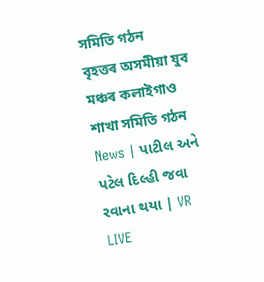সমিতি গঠন
বৃহত্তৰ অসমীয়া যুব মঞ্চৰ কলাইগাও শাখা সমিতি গঠন
News | પાટીલ અને પટેલ દિલ્હી જવા રવાના થયા | VR LIVE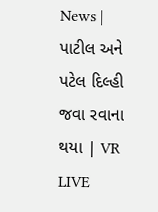News | પાટીલ અને પટેલ દિલ્હી જવા રવાના થયા | VR LIVE